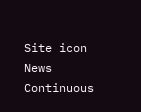Site icon News Continuous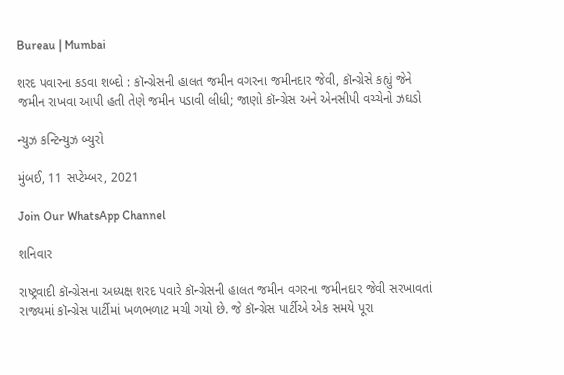Bureau | Mumbai

શરદ પવારના કડવા શબ્દો : કૉન્ગ્રેસની હાલત જમીન વગરના જમીનદાર જેવી, કૉન્ગ્રેસે કહ્યું જેને જમીન રાખવા આપી હતી તેણે જમીન પડાવી લીધી; જાણો કૉન્ગ્રેસ અને એનસીપી વચ્ચેનો ઝઘડો

ન્યુઝ કન્ટિન્યુઝ બ્યુરો

મુંબઈ, 11 સપ્ટેમ્બર, 2021

Join Our WhatsApp Channel

શનિવાર

રાષ્ટ્રવાદી કૉન્ગ્રેસના અધ્યક્ષ શરદ પવારે કૉન્ગ્રેસની હાલત જમીન વગરના જમીનદાર જેવી સરખાવતાં રાજ્યમાં કૉન્ગ્રેસ પાર્ટીમાં ખળભળાટ મચી ગયો છે. જે કૉન્ગ્રેસ પાર્ટીએ એક સમયે પૂરા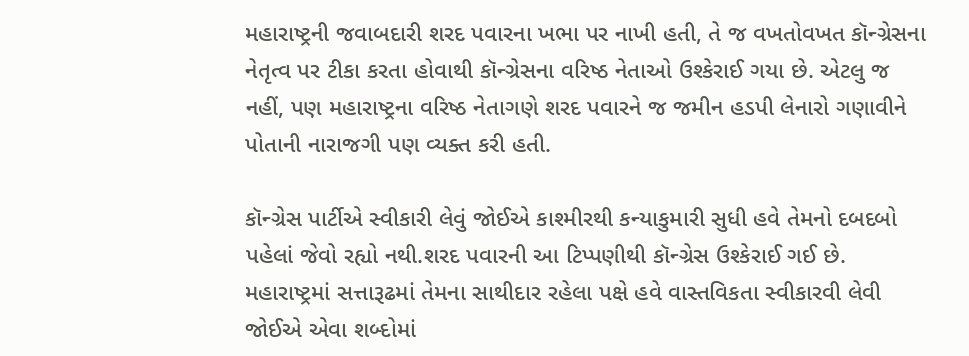મહારાષ્ટ્રની જવાબદારી શરદ પવારના ખભા પર નાખી હતી, તે જ વખતોવખત કૉન્ગ્રેસના નેતૃત્વ પર ટીકા કરતા હોવાથી કૉન્ગ્રેસના વરિષ્ઠ નેતાઓ ઉશ્કેરાઈ ગયા છે. એટલુ જ નહીં, પણ મહારાષ્ટ્રના વરિષ્ઠ નેતાગણે શરદ પવારને જ જમીન હડપી લેનારો ગણાવીને પોતાની નારાજગી પણ વ્યક્ત કરી હતી.

કૉન્ગ્રેસ પાર્ટીએ સ્વીકારી લેવું જોઈએ કાશ્મીરથી કન્યાકુમારી સુધી હવે તેમનો દબદબો પહેલાં જેવો રહ્યો નથી.શરદ પવારની આ ટિપ્પણીથી કૉન્ગ્રેસ ઉશ્કેરાઈ ગઈ છે. મહારાષ્ટ્રમાં સત્તારૂઢમાં તેમના સાથીદાર રહેલા પક્ષે હવે વાસ્તવિકતા સ્વીકારવી લેવી જોઈએ એવા શબ્દોમાં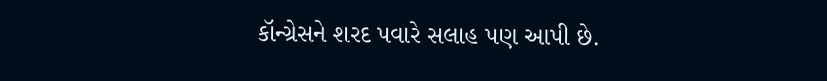કૉન્ગ્રેસને શરદ પવારે સલાહ પણ આપી છે.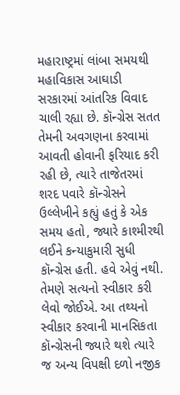મહારાષ્ટ્રમાં લાંબા સમયથી મહાવિકાસ આઘાડી સરકારમાં આંતરિક વિવાદ ચાલી રહ્યા છે. કૉન્ગ્રેસ સતત તેમની અવગણના કરવામાં આવતી હોવાની ફરિયાદ કરી રહી છે, ત્યારે તાજેતરમાં શરદ પવારે કૉન્ગ્રેસને ઉલ્લેખીને કહ્યું હતું કે એક સમય હતો, જ્યારે કાશ્મીરથી લઈને કન્યાકુમારી સુધી કૉન્ગ્રેસ હતી. હવે એવું નથી. તેમણે સત્યનો સ્વીકાર કરી લેવો જોઈએ. આ તથ્યનો સ્વીકાર કરવાની માનસિકતા કૉન્ગ્રેસની જ્યારે થશે ત્યારે જ અન્ય વિપક્ષી દળો નજીક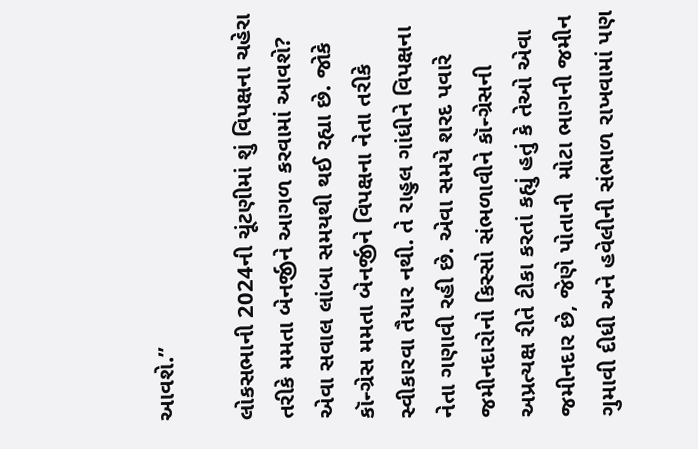આવશે.’’

લોકસભાની 2024ની ચૂંટણીમાં શું વિપક્ષના ચહેરા તરીકે મમતા બેનર્જીને આગળ કરવામાં આવશે? એવા સવાલ લાંબા સમયથી થઈ રહ્યા છે. જોકે કૉન્ગ્રેસ મમતા બેનર્જીને વિપક્ષના નેતા તરીકે સ્વીકારવા તૈયાર નથી. તે રાહુલ ગાંધીને વિપક્ષના નેતા ગણાવી રહી છે. એવા સમયે શરદ પવારે જમીનદારોનો કિસ્સો સંભળાવીને કૉન્ગ્રેસની અપ્રત્યક્ષ રીતે ટીકા કરતાં કહ્યું હતું કે તેઓ એવા જમીનદાર છે, જેણે પોતાની  મોટા ભાગની જમીન ગુમાવી દીધી અને હવેલીની સંભાળ રાખવામાં પણ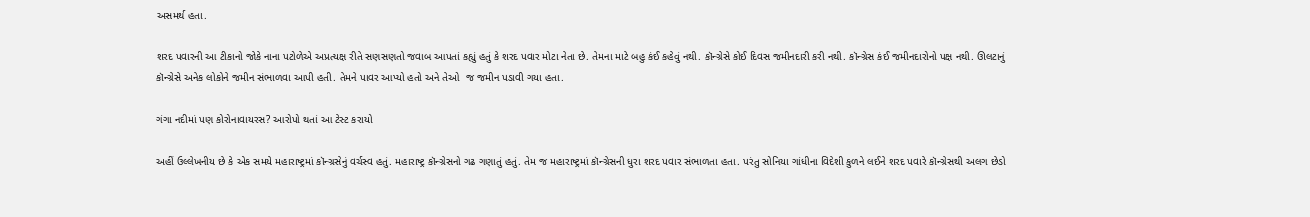અસમર્થ હતા.

શરદ પવારની આ ટીકાનો જોકે નાના પટોળેએ અપ્રત્યક્ષ રીતે સણસણતો જવાબ આપતાં કહ્યું હતું કે શરદ પવાર મોટા નેતા છે. તેમના માટે બહુ કંઈ કહેવું નથી. કૉન્ગ્રેસે કોઈ દિવસ જમીનદારી કરી નથી. કૉન્ગ્રેસ કંઈ જમીનદારોનો પક્ષ નથી. ઊલટાનું કૉન્ગ્રેસે અનેક લોકોને જમીન સંભાળવા આપી હતી. તેમને પાવર આપ્યો હતો અને તેઓ  જ જમીન પડાવી ગયા હતા.

ગંગા નદીમાં પણ કોરોનાવાયરસ? આરોપો થતાં આ ટેસ્ટ કરાયો

અહીં ઉલ્લેખનીય છે કે એક સમયે મહારાષ્ટ્રમાં કૉન્ગ્રસેનું વર્ચસ્વ હતું. મહારાષ્ટ્ર કૉન્ગ્રેસનો ગઢ ગણાતું હતું. તેમ જ મહારાષ્ટ્રમાં કૉન્ગ્રેસની ધુરા શરદ પવાર સંભાળતા હતા. પરંતુ સોનિયા ગાંધીના વિદેશી કુળને લઈને શરદ પવારે કૉન્ગ્રેસથી અલગ છેડો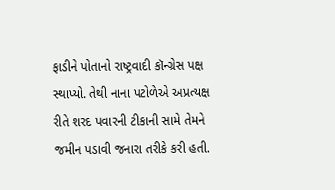ફાડીને પોતાનો રાષ્ટ્રવાદી કૉન્ગ્રેસ પક્ષ સ્થાપ્યો. તેથી નાના પટોળેએ અપ્રત્યક્ષ રીતે શરદ પવારની ટીકાની સામે તેમને જમીન પડાવી જનારા તરીકે કરી હતી.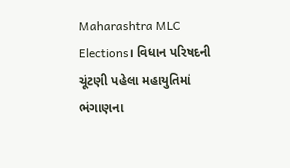Maharashtra MLC Elections। વિધાન પરિષદની ચૂંટણી પહેલા મહાયુતિમાં ભંગાણના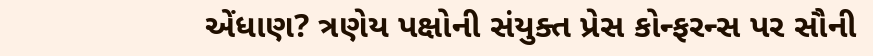એંધાણ? ત્રણેય પક્ષોની સંયુક્ત પ્રેસ કોન્ફરન્સ પર સૌની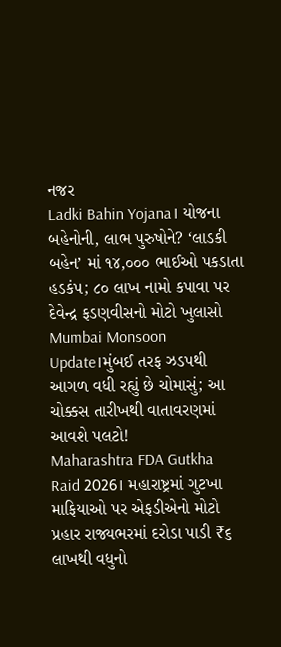નજર
Ladki Bahin Yojana। યોજના બહેનોની, લાભ પુરુષોને? ‘લાડકી બહેન’ માં ૧૪,૦૦૦ ભાઈઓ પકડાતા હડકંપ; ૮૦ લાખ નામો કપાવા પર દેવેન્દ્ર ફડણવીસનો મોટો ખુલાસો
Mumbai Monsoon Update।મુંબઈ તરફ ઝડપથી આગળ વધી રહ્યું છે ચોમાસું; આ ચોક્કસ તારીખથી વાતાવરણમાં આવશે પલટો!
Maharashtra FDA Gutkha Raid 2026। મહારાષ્ટ્રમાં ગુટખા માફિયાઓ પર એફડીએનો મોટો પ્રહાર રાજ્યભરમાં દરોડા પાડી ₹૬ લાખથી વધુનો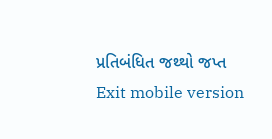પ્રતિબંધિત જથ્થો જપ્ત
Exit mobile version